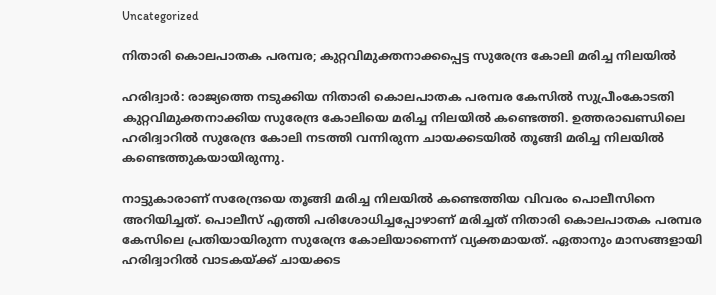Uncategorized

നിതാരി കൊലപാതക പരമ്പര; കുറ്റവിമുക്തനാക്കപ്പെട്ട സുരേന്ദ്ര കോലി മരിച്ച നിലയില്‍

ഹരിദ്വാര്‍: രാജ്യത്തെ നടുക്കിയ നിതാരി കൊലപാതക പരമ്പര കേസില്‍ സുപ്രീംകോടതി കുറ്റവിമുക്തനാക്കിയ സുരേന്ദ്ര കോലിയെ മരിച്ച നിലയില്‍ കണ്ടെത്തി. ഉത്തരാഖണ്ഡിലെ ഹരിദ്വാറില്‍ സുരേന്ദ്ര കോലി നടത്തി വന്നിരുന്ന ചായക്കടയില്‍ തൂങ്ങി മരിച്ച നിലയില്‍ കണ്ടെത്തുകയായിരുന്നു.

നാട്ടുകാരാണ് സരേന്ദ്രയെ തൂങ്ങി മരിച്ച നിലയില്‍ കണ്ടെത്തിയ വിവരം പൊലീസിനെ അറിയിച്ചത്. പൊലീസ് എത്തി പരിശോധിച്ചപ്പോഴാണ് മരിച്ചത് നിതാരി കൊലപാതക പരമ്പര കേസിലെ പ്രതിയായിരുന്ന സുരേന്ദ്ര കോലിയാണെന്ന് വ്യക്തമായത്. ഏതാനും മാസങ്ങളായി ഹരിദ്വാറില്‍ വാടകയ്ക്ക് ചായക്കട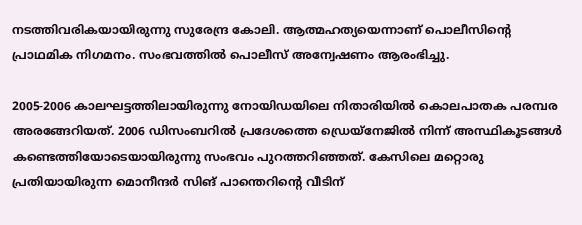നടത്തിവരികയായിരുന്നു സുരേന്ദ്ര കോലി. ആത്മഹത്യയെന്നാണ് പൊലീസിന്റെ പ്രാഥമിക നിഗമനം. സംഭവത്തില്‍ പൊലീസ് അന്വേഷണം ആരംഭിച്ചു.

2005-2006 കാലഘട്ടത്തിലായിരുന്നു നോയിഡയിലെ നിതാരിയില്‍ കൊലപാതക പരമ്പര അരങ്ങേറിയത്. 2006 ഡിസംബറില്‍ പ്രദേശത്തെ ഡ്രെയ്‌നേജില്‍ നിന്ന് അസ്ഥികൂടങ്ങള്‍ കണ്ടെത്തിയോടെയായിരുന്നു സംഭവം പുറത്തറിഞ്ഞത്. കേസിലെ മറ്റൊരു പ്രതിയായിരുന്ന മൊനീന്ദര്‍ സിങ് പാന്തെറിന്റെ വീടിന്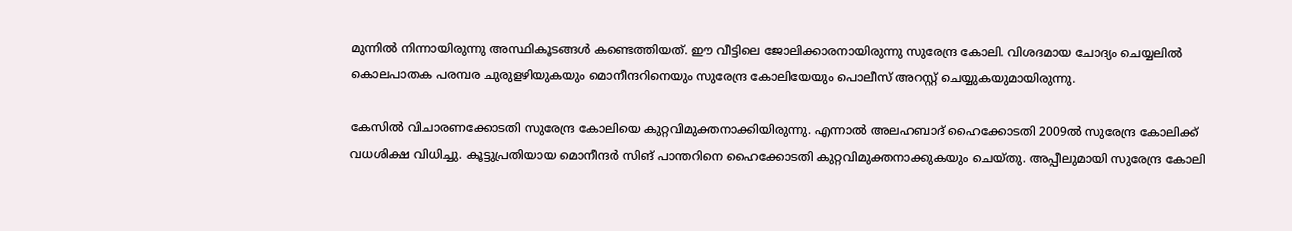മുന്നില്‍ നിന്നായിരുന്നു അസ്ഥികൂടങ്ങള്‍ കണ്ടെത്തിയത്. ഈ വീട്ടിലെ ജോലിക്കാരനായിരുന്നു സുരേന്ദ്ര കോലി. വിശദമായ ചോദ്യം ചെയ്യലില്‍ കൊലപാതക പരമ്പര ചുരുളഴിയുകയും മൊനീന്ദറിനെയും സുരേന്ദ്ര കോലിയേയും പൊലീസ് അറസ്റ്റ് ചെയ്യുകയുമായിരുന്നു.

കേസില്‍ വിചാരണക്കോടതി സുരേന്ദ്ര കോലിയെ കുറ്റവിമുക്തനാക്കിയിരുന്നു. എന്നാല്‍ അലഹബാദ് ഹൈക്കോടതി 2009ല്‍ സുരേന്ദ്ര കോലിക്ക് വധശിക്ഷ വിധിച്ചു. കൂട്ടുപ്രതിയായ മൊനീന്ദര്‍ സിങ് പാന്തറിനെ ഹൈക്കോടതി കുറ്റവിമുക്തനാക്കുകയും ചെയ്തു. അപ്പീലുമായി സുരേന്ദ്ര കോലി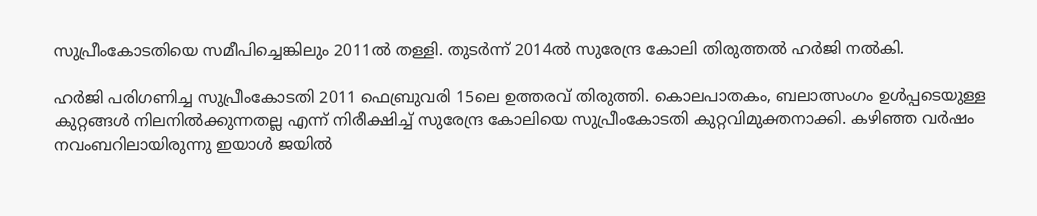സുപ്രീംകോടതിയെ സമീപിച്ചെങ്കിലും 2011ല്‍ തള്ളി. തുടര്‍ന്ന് 2014ല്‍ സുരേന്ദ്ര കോലി തിരുത്തല്‍ ഹര്‍ജി നല്‍കി.

ഹർജി പരിഗണിച്ച സുപ്രീംകോടതി 2011 ഫെബ്രുവരി 15ലെ ഉത്തരവ് തിരുത്തി. കൊലപാതകം, ബലാത്സംഗം ഉള്‍പ്പടെയുള്ള കുറ്റങ്ങള്‍ നിലനില്‍ക്കുന്നതല്ല എന്ന് നിരീക്ഷിച്ച് സുരേന്ദ്ര കോലിയെ സുപ്രീംകോടതി കുറ്റവിമുക്തനാക്കി. കഴിഞ്ഞ വർഷം നവംബറിലായിരുന്നു ഇയാൾ ജയിൽ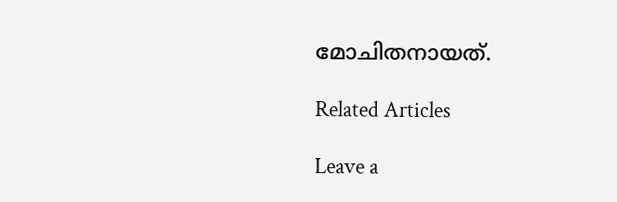മോചിതനായത്.

Related Articles

Leave a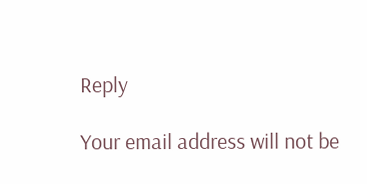Reply

Your email address will not be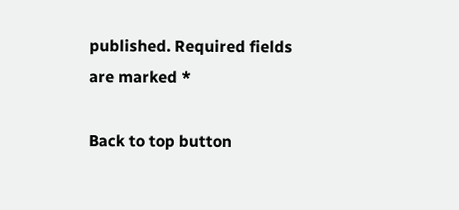published. Required fields are marked *

Back to top button